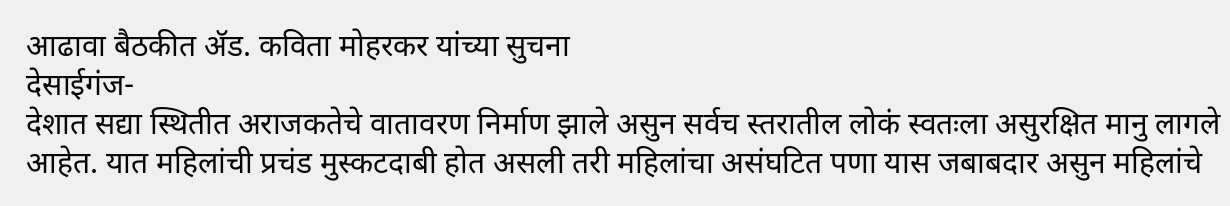आढावा बैठकीत ॲड. कविता मोहरकर यांच्या सुचना
देसाईगंज-
देशात सद्या स्थितीत अराजकतेचे वातावरण निर्माण झाले असुन सर्वच स्तरातील लोकं स्वतःला असुरक्षित मानु लागले आहेत. यात महिलांची प्रचंड मुस्कटदाबी होत असली तरी महिलांचा असंघटित पणा यास जबाबदार असुन महिलांचे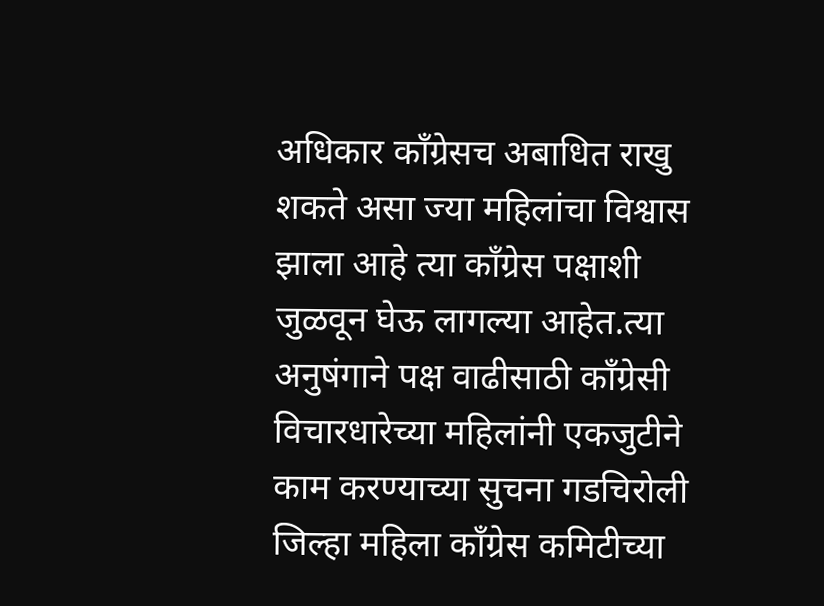अधिकार काँग्रेसच अबाधित राखु शकते असा ज्या महिलांचा विश्वास झाला आहे त्या काँग्रेस पक्षाशी जुळवून घेऊ लागल्या आहेत.त्या अनुषंगाने पक्ष वाढीसाठी काँग्रेसी विचारधारेच्या महिलांनी एकजुटीने काम करण्याच्या सुचना गडचिरोली जिल्हा महिला काँग्रेस कमिटीच्या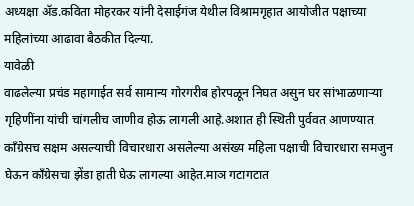अध्यक्षा ॲड.कविता मोहरकर यांनी देसाईगंज येथील विश्रामगृहात आयोजीत पक्षाच्या महिलांच्या आढावा बैठकीत दिल्या.
यावेळी
वाढलेल्या प्रचंड महागाईत सर्व सामान्य गोरगरीब होरपळून निघत असुन घर सांभाळणाऱ्या गृहिणींना यांची चांगलीच जाणीव होऊ लागली आहे.अशात ही स्थिती पुर्ववत आणण्यात काँग्रेसच सक्षम असल्याची विचारधारा असलेल्या असंख्य महिला पक्षाची विचारधारा समजुन घेऊन काँग्रेसचा झेंडा हाती घेऊ लागल्या आहेत.माञ गटागटात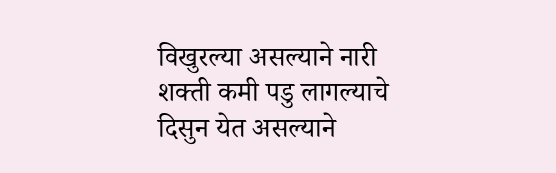विखुरल्या असल्याने नारी शक्ती कमी पडु लागल्याचे दिसुन येत असल्याने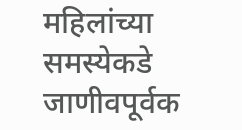महिलांच्या समस्येकडे जाणीवपूर्वक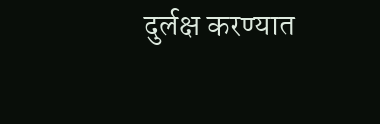दुर्लक्ष करण्यात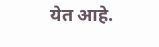येत आहे.